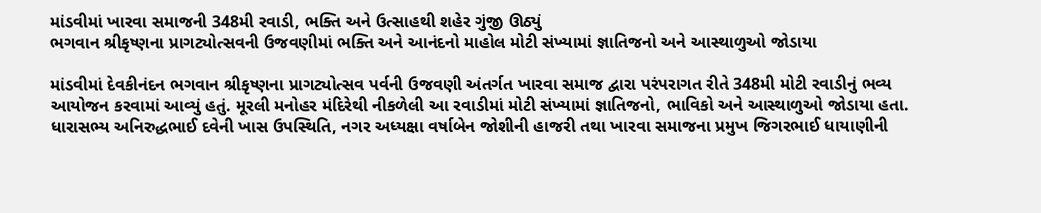માંડવીમાં ખારવા સમાજની 348મી રવાડી, ભક્તિ અને ઉત્સાહથી શહેર ગુંજી ઊઠ્યું
ભગવાન શ્રીકૃષ્ણના પ્રાગટ્યોત્સવની ઉજવણીમાં ભક્તિ અને આનંદનો માહોલ મોટી સંખ્યામાં જ્ઞાતિજનો અને આસ્થાળુઓ જોડાયા

માંડવીમાં દેવકીનંદન ભગવાન શ્રીકૃષ્ણના પ્રાગટ્યોત્સવ પર્વની ઉજવણી અંતર્ગત ખારવા સમાજ દ્વારા પરંપરાગત રીતે 348મી મોટી રવાડીનું ભવ્ય આયોજન કરવામાં આવ્યું હતું. મૂરલી મનોહર મંદિરેથી નીકળેલી આ રવાડીમાં મોટી સંખ્યામાં જ્ઞાતિજનો, ભાવિકો અને આસ્થાળુઓ જોડાયા હતા.
ધારાસભ્ય અનિરુદ્ધભાઈ દવેની ખાસ ઉપસ્થિતિ, નગર અધ્યક્ષા વર્ષાબેન જોશીની હાજરી તથા ખારવા સમાજના પ્રમુખ જિગરભાઈ ધાયાણીની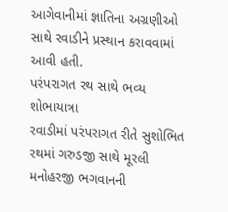આગેવાનીમાં જ્ઞાતિના અગ્રણીઓ સાથે રવાડીને પ્રસ્થાન કરાવવામાં આવી હતી.
પરંપરાગત રથ સાથે ભવ્ય શોભાયાત્રા
રવાડીમાં પરંપરાગત રીતે સુશોભિત રથમાં ગરુડજી સાથે મૂરલી મનોહરજી ભગવાનની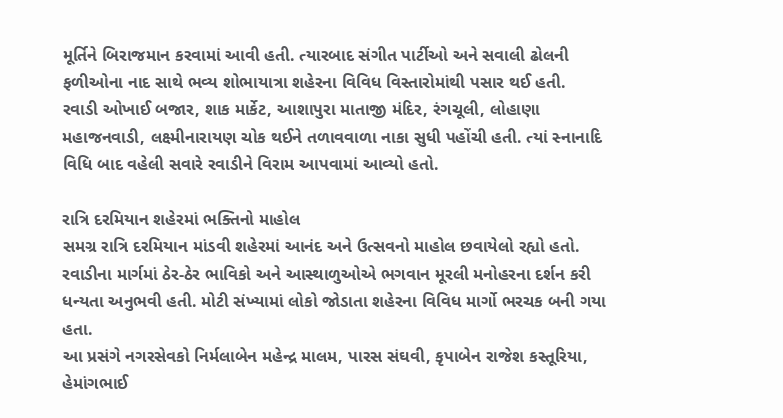મૂર્તિને બિરાજમાન કરવામાં આવી હતી. ત્યારબાદ સંગીત પાર્ટીઓ અને સવાલી ઢોલની ફળીઓના નાદ સાથે ભવ્ય શોભાયાત્રા શહેરના વિવિધ વિસ્તારોમાંથી પસાર થઈ હતી.
રવાડી ઓખાઈ બજાર, શાક માર્કેટ, આશાપુરા માતાજી મંદિર, રંગચૂલી, લોહાણા મહાજનવાડી, લક્ષ્મીનારાયણ ચોક થઈને તળાવવાળા નાકા સુધી પહોંચી હતી. ત્યાં સ્નાનાદિ વિધિ બાદ વહેલી સવારે રવાડીને વિરામ આપવામાં આવ્યો હતો.

રાત્રિ દરમિયાન શહેરમાં ભક્તિનો માહોલ
સમગ્ર રાત્રિ દરમિયાન માંડવી શહેરમાં આનંદ અને ઉત્સવનો માહોલ છવાયેલો રહ્યો હતો. રવાડીના માર્ગમાં ઠેર-ઠેર ભાવિકો અને આસ્થાળુઓએ ભગવાન મૂરલી મનોહરના દર્શન કરી ધન્યતા અનુભવી હતી. મોટી સંખ્યામાં લોકો જોડાતા શહેરના વિવિધ માર્ગો ભરચક બની ગયા હતા.
આ પ્રસંગે નગરસેવકો નિર્મલાબેન મહેન્દ્ર માલમ, પારસ સંઘવી, કૃપાબેન રાજેશ કસ્તૂરિયા, હેમાંગભાઈ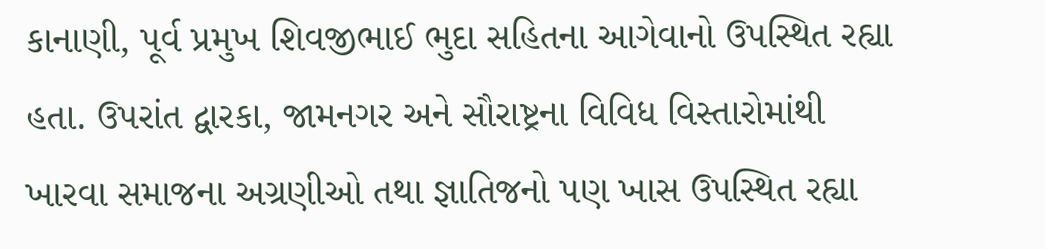કાનાણી, પૂર્વ પ્રમુખ શિવજીભાઈ ભુદા સહિતના આગેવાનો ઉપસ્થિત રહ્યા હતા. ઉપરાંત દ્વારકા, જામનગર અને સૌરાષ્ટ્રના વિવિધ વિસ્તારોમાંથી ખારવા સમાજના અગ્રણીઓ તથા જ્ઞાતિજનો પણ ખાસ ઉપસ્થિત રહ્યા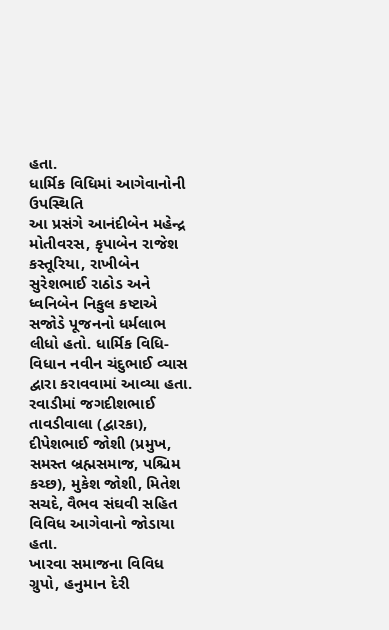હતા.
ધાર્મિક વિધિમાં આગેવાનોની ઉપસ્થિતિ
આ પ્રસંગે આનંદીબેન મહેન્દ્ર મોતીવરસ, કૃપાબેન રાજેશ કસ્તૂરિયા, રાખીબેન સુરેશભાઈ રાઠોડ અને ધ્વનિબેન નિકુલ કષ્ટાએ સજોડે પૂજનનો ધર્મલાભ લીધો હતો. ધાર્મિક વિધિ-વિધાન નવીન ચંદુભાઈ વ્યાસ દ્વારા કરાવવામાં આવ્યા હતા.
રવાડીમાં જગદીશભાઈ તાવડીવાલા (દ્વારકા), દીપેશભાઈ જોશી (પ્રમુખ, સમસ્ત બ્રહ્મસમાજ, પશ્ચિમ કચ્છ), મુકેશ જોશી, મિતેશ સચદે, વૈભવ સંઘવી સહિત વિવિધ આગેવાનો જોડાયા હતા.
ખારવા સમાજના વિવિધ ગ્રુપો, હનુમાન દેરી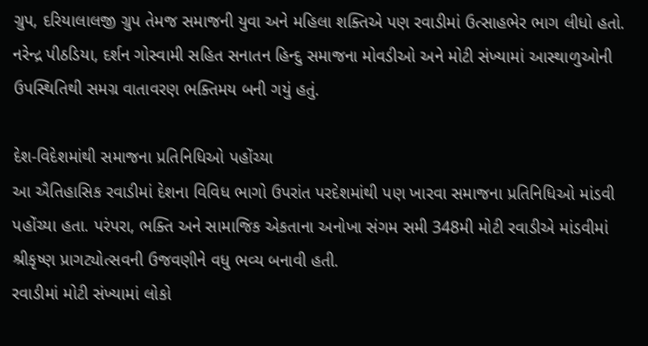ગ્રુપ, દરિયાલાલજી ગ્રુપ તેમજ સમાજની યુવા અને મહિલા શક્તિએ પણ રવાડીમાં ઉત્સાહભેર ભાગ લીધો હતો. નરેન્દ્ર પીઠડિયા, દર્શન ગોસ્વામી સહિત સનાતન હિન્દુ સમાજના મોવડીઓ અને મોટી સંખ્યામાં આસ્થાળુઓની ઉપસ્થિતિથી સમગ્ર વાતાવરણ ભક્તિમય બની ગયું હતું.

દેશ-વિદેશમાંથી સમાજના પ્રતિનિધિઓ પહોંચ્યા
આ ઐતિહાસિક રવાડીમાં દેશના વિવિધ ભાગો ઉપરાંત પરદેશમાંથી પણ ખારવા સમાજના પ્રતિનિધિઓ માંડવી પહોંચ્યા હતા. પરંપરા, ભક્તિ અને સામાજિક એકતાના અનોખા સંગમ સમી 348મી મોટી રવાડીએ માંડવીમાં શ્રીકૃષ્ણ પ્રાગટ્યોત્સવની ઉજવણીને વધુ ભવ્ય બનાવી હતી.
રવાડીમાં મોટી સંખ્યામાં લોકો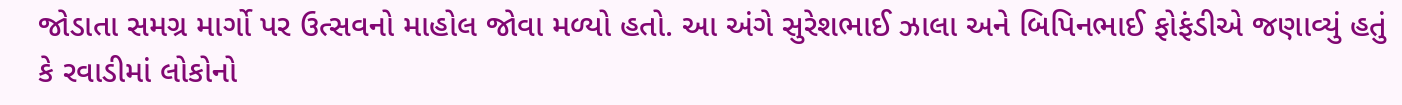જોડાતા સમગ્ર માર્ગો પર ઉત્સવનો માહોલ જોવા મળ્યો હતો. આ અંગે સુરેશભાઈ ઝાલા અને બિપિનભાઈ ફોફંડીએ જણાવ્યું હતું કે રવાડીમાં લોકોનો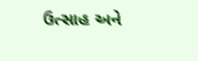ઉત્સાહ અને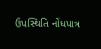ઉપસ્થિતિ નોંધપાત્ર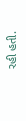રહી હતી.